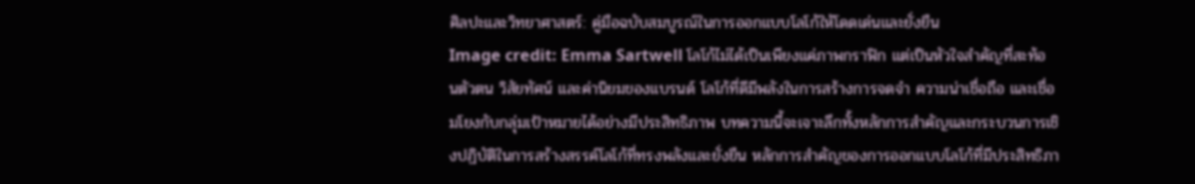ศิลปะและวิทยาศาสตร์: คู่มือฉบับสมบูรณ์ในการออกแบบโลโก้ให้โดดเด่นและยั่งยืน
Image credit: Emma Sartwell โลโก้ไม่ได้เป็นเพียงแค่ภาพกราฟิก แต่เป็นหัวใจสำคัญที่สะท้อนตัวตน วิสัยทัศน์ และค่านิยมของแบรนด์ โลโก้ที่ดีมีพลังในการสร้างการจดจำ ความน่าเชื่อถือ และเชื่อมโยงกับกลุ่มเป้าหมายได้อย่างมีประสิทธิภาพ บทความนี้จะเจาะลึกทั้งหลักการสำคัญและกระบวนการเชิงปฏิบัติในการสร้างสรรค์โลโก้ที่ทรงพลังและยั่งยืน หลักการสำคัญของการออกแบบโลโก้ที่มีประสิทธิภา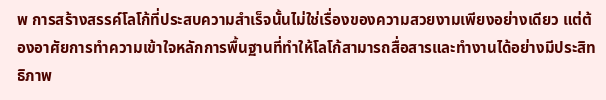พ การสร้างสรรค์โลโก้ที่ประสบความสำเร็จนั้นไม่ใช่เรื่องของความสวยงามเพียงอย่างเดียว แต่ต้องอาศัยการทำความเข้าใจหลักการพื้นฐานที่ทำให้โลโก้สามารถสื่อสารและทำงานได้อย่างมีประสิทธิภาพ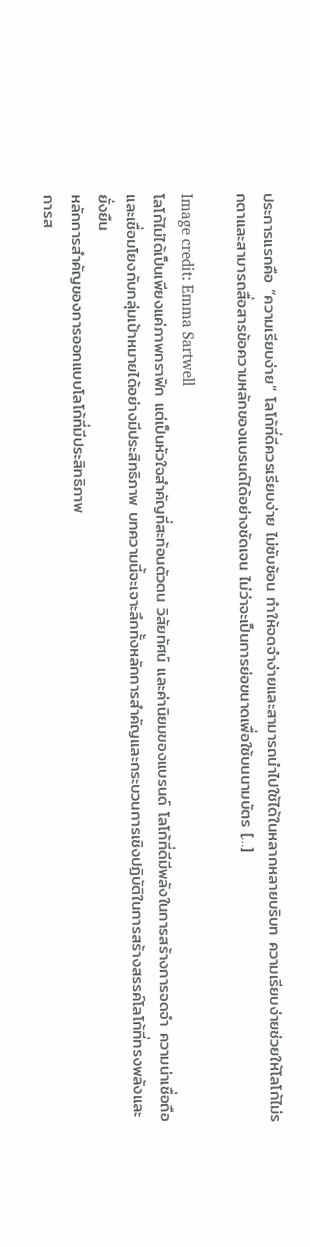ประการแรกคือ “ความเรียบง่าย” โลโก้ที่ดีควรเรียบง่าย ไม่ซับซ้อน ทำให้จดจำง่ายและสามารถนำไปใช้ได้ในหลากหลายบริบท ความเรียบง่ายช่วยให้โลโก้ไม่รกตาและสามารถสื่อสารข้อความหลักของแบรนด์ได้อย่างชัดเจน ไม่ว่าจะเป็นการย่อขนาดเพื่อใช้บนนามบัตร […]

Image credit: Emma Sartwell
โลโก้ไม่ได้เป็นเพียงแค่ภาพกราฟิก แต่เป็นหัวใจสำคัญที่สะท้อนตัวตน วิสัยทัศน์ และค่านิยมของแบรนด์ โลโก้ที่ดีมีพลังในการสร้างการจดจำ ความน่าเชื่อถือ และเชื่อมโยงกับกลุ่มเป้าหมายได้อย่างมีประสิทธิภาพ บทความนี้จะเจาะลึกทั้งหลักการสำคัญและกระบวนการเชิงปฏิบัติในการสร้างสรรค์โลโก้ที่ทรงพลังและยั่งยืน
หลักการสำคัญของการออกแบบโลโก้ที่มีประสิทธิภาพ
การส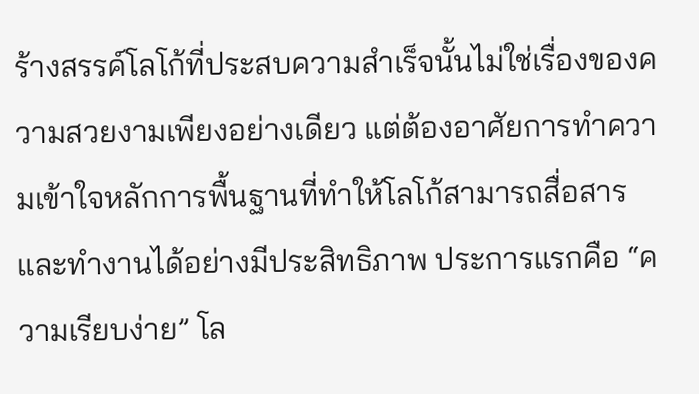ร้างสรรค์โลโก้ที่ประสบความสำเร็จนั้นไม่ใช่เรื่องของความสวยงามเพียงอย่างเดียว แต่ต้องอาศัยการทำความเข้าใจหลักการพื้นฐานที่ทำให้โลโก้สามารถสื่อสารและทำงานได้อย่างมีประสิทธิภาพ ประการแรกคือ “ความเรียบง่าย” โล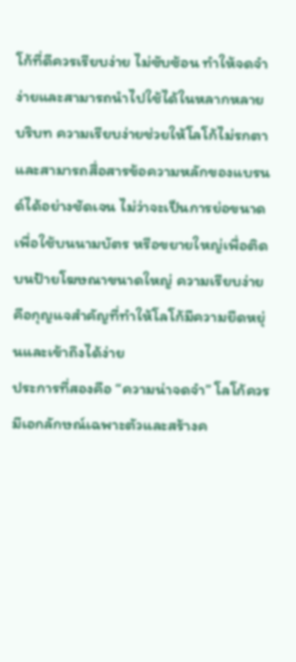โก้ที่ดีควรเรียบง่าย ไม่ซับซ้อน ทำให้จดจำง่ายและสามารถนำไปใช้ได้ในหลากหลายบริบท ความเรียบง่ายช่วยให้โลโก้ไม่รกตาและสามารถสื่อสารข้อความหลักของแบรนด์ได้อย่างชัดเจน ไม่ว่าจะเป็นการย่อขนาดเพื่อใช้บนนามบัตร หรือขยายใหญ่เพื่อติดบนป้ายโฆษณาขนาดใหญ่ ความเรียบง่ายคือกุญแจสำคัญที่ทำให้โลโก้มีความยืดหยุ่นและเข้าถึงได้ง่าย
ประการที่สองคือ “ความน่าจดจำ” โลโก้ควรมีเอกลักษณ์เฉพาะตัวและสร้างค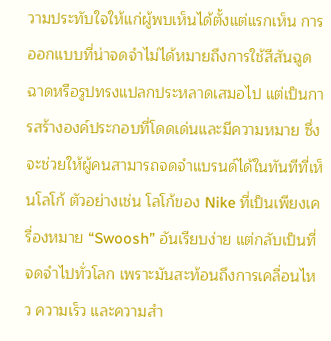วามประทับใจให้แก่ผู้พบเห็นได้ตั้งแต่แรกเห็น การออกแบบที่น่าจดจำไม่ได้หมายถึงการใช้สีสันฉูดฉาดหรือรูปทรงแปลกประหลาดเสมอไป แต่เป็นการสร้างองค์ประกอบที่โดดเด่นและมีความหมาย ซึ่งจะช่วยให้ผู้คนสามารถจดจำแบรนด์ได้ในทันทีที่เห็นโลโก้ ตัวอย่างเช่น โลโก้ของ Nike ที่เป็นเพียงเครื่องหมาย “Swoosh” อันเรียบง่าย แต่กลับเป็นที่จดจำไปทั่วโลก เพราะมันสะท้อนถึงการเคลื่อนไหว ความเร็ว และความสำ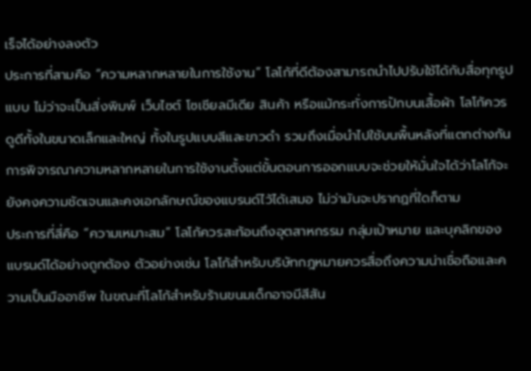เร็จได้อย่างลงตัว
ประการที่สามคือ “ความหลากหลายในการใช้งาน” โลโก้ที่ดีต้องสามารถนำไปปรับใช้ได้กับสื่อทุกรูปแบบ ไม่ว่าจะเป็นสิ่งพิมพ์ เว็บไซต์ โซเชียลมีเดีย สินค้า หรือแม้กระทั่งการปักบนเสื้อผ้า โลโก้ควรดูดีทั้งในขนาดเล็กและใหญ่ ทั้งในรูปแบบสีและขาวดำ รวมถึงเมื่อนำไปใช้บนพื้นหลังที่แตกต่างกัน การพิจารณาความหลากหลายในการใช้งานตั้งแต่ขั้นตอนการออกแบบจะช่วยให้มั่นใจได้ว่าโลโก้จะยังคงความชัดเจนและคงเอกลักษณ์ของแบรนด์ไว้ได้เสมอ ไม่ว่ามันจะปรากฏที่ใดก็ตาม
ประการที่สี่คือ “ความเหมาะสม” โลโก้ควรสะท้อนถึงอุตสาหกรรม กลุ่มเป้าหมาย และบุคลิกของแบรนด์ได้อย่างถูกต้อง ตัวอย่างเช่น โลโก้สำหรับบริษัทกฎหมายควรสื่อถึงความน่าเชื่อถือและความเป็นมืออาชีพ ในขณะที่โลโก้สำหรับร้านขนมเด็กอาจมีสีสัน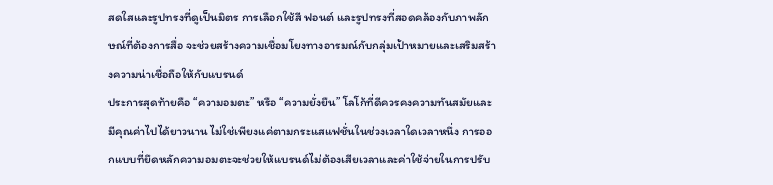สดใสและรูปทรงที่ดูเป็นมิตร การเลือกใช้สี ฟอนต์ และรูปทรงที่สอดคล้องกับภาพลักษณ์ที่ต้องการสื่อ จะช่วยสร้างความเชื่อมโยงทางอารมณ์กับกลุ่มเป้าหมายและเสริมสร้างความน่าเชื่อถือให้กับแบรนด์
ประการสุดท้ายคือ “ความอมตะ” หรือ “ความยั่งยืน” โลโก้ที่ดีควรคงความทันสมัยและมีคุณค่าไปได้ยาวนาน ไม่ใช่เพียงแค่ตามกระแสแฟชั่นในช่วงเวลาใดเวลาหนึ่ง การออกแบบที่ยึดหลักความอมตะจะช่วยให้แบรนด์ไม่ต้องเสียเวลาและค่าใช้จ่ายในการปรับ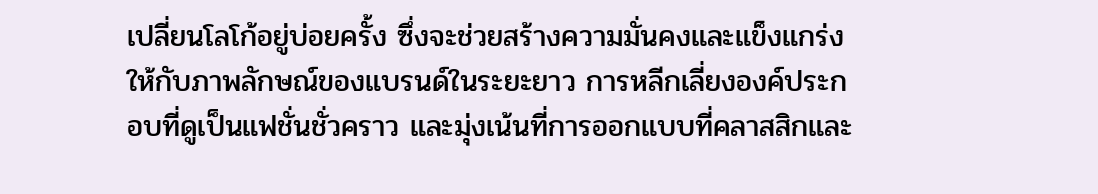เปลี่ยนโลโก้อยู่บ่อยครั้ง ซึ่งจะช่วยสร้างความมั่นคงและแข็งแกร่งให้กับภาพลักษณ์ของแบรนด์ในระยะยาว การหลีกเลี่ยงองค์ประกอบที่ดูเป็นแฟชั่นชั่วคราว และมุ่งเน้นที่การออกแบบที่คลาสสิกและ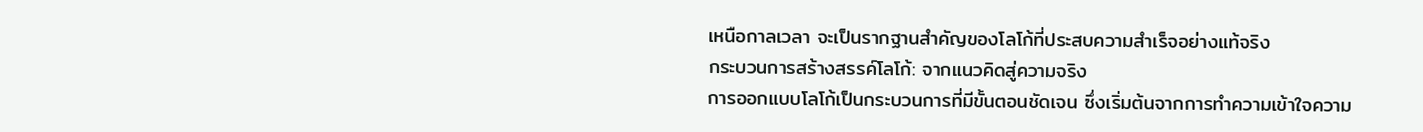เหนือกาลเวลา จะเป็นรากฐานสำคัญของโลโก้ที่ประสบความสำเร็จอย่างแท้จริง
กระบวนการสร้างสรรค์โลโก้: จากแนวคิดสู่ความจริง
การออกแบบโลโก้เป็นกระบวนการที่มีขั้นตอนชัดเจน ซึ่งเริ่มต้นจากการทำความเข้าใจความ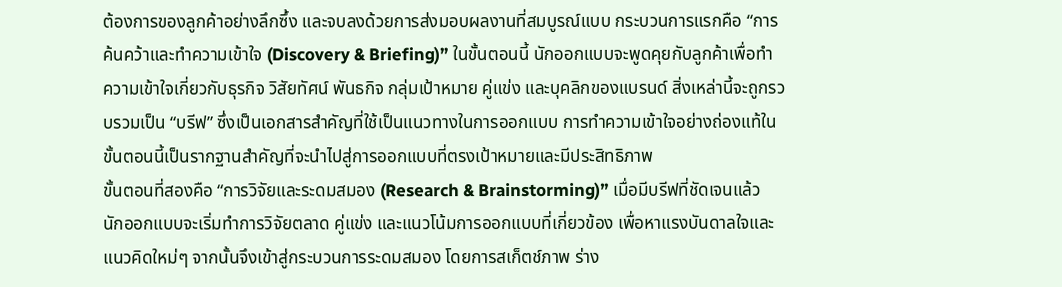ต้องการของลูกค้าอย่างลึกซึ้ง และจบลงด้วยการส่งมอบผลงานที่สมบูรณ์แบบ กระบวนการแรกคือ “การค้นคว้าและทำความเข้าใจ (Discovery & Briefing)” ในขั้นตอนนี้ นักออกแบบจะพูดคุยกับลูกค้าเพื่อทำความเข้าใจเกี่ยวกับธุรกิจ วิสัยทัศน์ พันธกิจ กลุ่มเป้าหมาย คู่แข่ง และบุคลิกของแบรนด์ สิ่งเหล่านี้จะถูกรวบรวมเป็น “บรีฟ” ซึ่งเป็นเอกสารสำคัญที่ใช้เป็นแนวทางในการออกแบบ การทำความเข้าใจอย่างถ่องแท้ในขั้นตอนนี้เป็นรากฐานสำคัญที่จะนำไปสู่การออกแบบที่ตรงเป้าหมายและมีประสิทธิภาพ
ขั้นตอนที่สองคือ “การวิจัยและระดมสมอง (Research & Brainstorming)” เมื่อมีบรีฟที่ชัดเจนแล้ว นักออกแบบจะเริ่มทำการวิจัยตลาด คู่แข่ง และแนวโน้มการออกแบบที่เกี่ยวข้อง เพื่อหาแรงบันดาลใจและแนวคิดใหม่ๆ จากนั้นจึงเข้าสู่กระบวนการระดมสมอง โดยการสเก็ตช์ภาพ ร่าง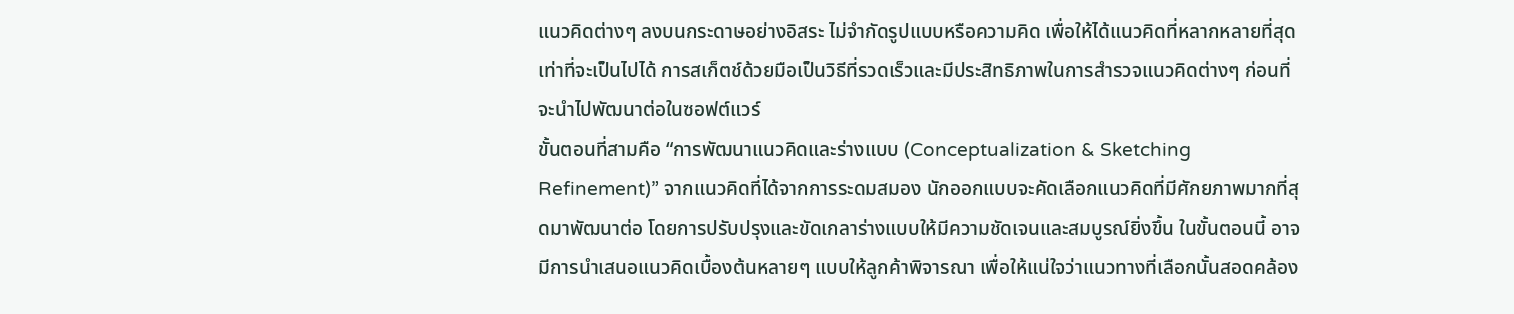แนวคิดต่างๆ ลงบนกระดาษอย่างอิสระ ไม่จำกัดรูปแบบหรือความคิด เพื่อให้ได้แนวคิดที่หลากหลายที่สุดเท่าที่จะเป็นไปได้ การสเก็ตช์ด้วยมือเป็นวิธีที่รวดเร็วและมีประสิทธิภาพในการสำรวจแนวคิดต่างๆ ก่อนที่จะนำไปพัฒนาต่อในซอฟต์แวร์
ขั้นตอนที่สามคือ “การพัฒนาแนวคิดและร่างแบบ (Conceptualization & Sketching Refinement)” จากแนวคิดที่ได้จากการระดมสมอง นักออกแบบจะคัดเลือกแนวคิดที่มีศักยภาพมากที่สุดมาพัฒนาต่อ โดยการปรับปรุงและขัดเกลาร่างแบบให้มีความชัดเจนและสมบูรณ์ยิ่งขึ้น ในขั้นตอนนี้ อาจมีการนำเสนอแนวคิดเบื้องต้นหลายๆ แบบให้ลูกค้าพิจารณา เพื่อให้แน่ใจว่าแนวทางที่เลือกนั้นสอดคล้อง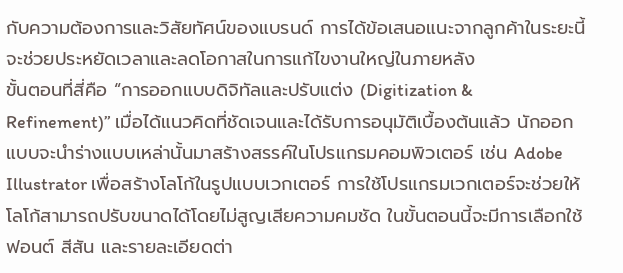กับความต้องการและวิสัยทัศน์ของแบรนด์ การได้ข้อเสนอแนะจากลูกค้าในระยะนี้จะช่วยประหยัดเวลาและลดโอกาสในการแก้ไขงานใหญ่ในภายหลัง
ขั้นตอนที่สี่คือ “การออกแบบดิจิทัลและปรับแต่ง (Digitization & Refinement)” เมื่อได้แนวคิดที่ชัดเจนและได้รับการอนุมัติเบื้องต้นแล้ว นักออกแบบจะนำร่างแบบเหล่านั้นมาสร้างสรรค์ในโปรแกรมคอมพิวเตอร์ เช่น Adobe Illustrator เพื่อสร้างโลโก้ในรูปแบบเวกเตอร์ การใช้โปรแกรมเวกเตอร์จะช่วยให้โลโก้สามารถปรับขนาดได้โดยไม่สูญเสียความคมชัด ในขั้นตอนนี้จะมีการเลือกใช้ฟอนต์ สีสัน และรายละเอียดต่า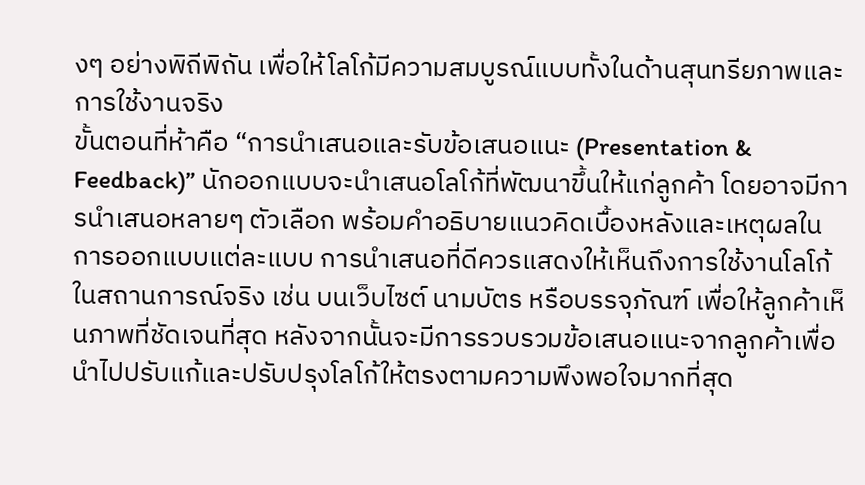งๆ อย่างพิถีพิถัน เพื่อให้โลโก้มีความสมบูรณ์แบบทั้งในด้านสุนทรียภาพและการใช้งานจริง
ขั้นตอนที่ห้าคือ “การนำเสนอและรับข้อเสนอแนะ (Presentation & Feedback)” นักออกแบบจะนำเสนอโลโก้ที่พัฒนาขึ้นให้แก่ลูกค้า โดยอาจมีการนำเสนอหลายๆ ตัวเลือก พร้อมคำอธิบายแนวคิดเบื้องหลังและเหตุผลในการออกแบบแต่ละแบบ การนำเสนอที่ดีควรแสดงให้เห็นถึงการใช้งานโลโก้ในสถานการณ์จริง เช่น บนเว็บไซต์ นามบัตร หรือบรรจุภัณฑ์ เพื่อให้ลูกค้าเห็นภาพที่ชัดเจนที่สุด หลังจากนั้นจะมีการรวบรวมข้อเสนอแนะจากลูกค้าเพื่อนำไปปรับแก้และปรับปรุงโลโก้ให้ตรงตามความพึงพอใจมากที่สุด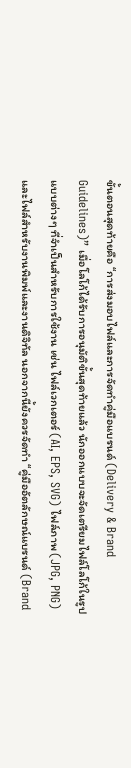ขั้นตอนสุดท้ายคือ “การส่งมอบไฟล์และการจัดทำคู่มือแบรนด์ (Delivery & Brand Guidelines)” เมื่อโลโก้ได้รับการอนุมัติขั้นสุดท้ายแล้ว นักออกแบบจะจัดเตรียมไฟล์โลโก้ในรูปแบบต่างๆ ที่จำเป็นสำหรับการใช้งาน เช่น ไฟล์เวกเตอร์ (AI, EPS, SVG) ไฟล์ภาพ (JPG, PNG) และไฟล์สำหรับงานพิมพ์และงานดิจิทัล นอกจากนี้ยังควรจัดทำ “คู่มืออัตลักษณ์แบรนด์ (Brand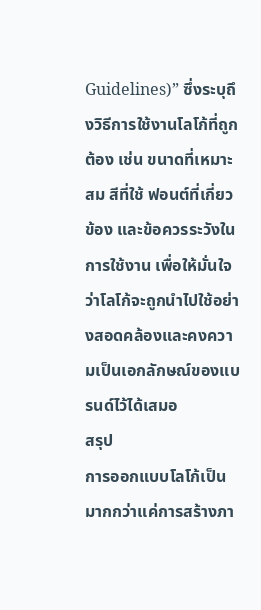Guidelines)” ซึ่งระบุถึงวิธีการใช้งานโลโก้ที่ถูกต้อง เช่น ขนาดที่เหมาะสม สีที่ใช้ ฟอนต์ที่เกี่ยวข้อง และข้อควรระวังในการใช้งาน เพื่อให้มั่นใจว่าโลโก้จะถูกนำไปใช้อย่างสอดคล้องและคงความเป็นเอกลักษณ์ของแบรนด์ไว้ได้เสมอ
สรุป
การออกแบบโลโก้เป็นมากกว่าแค่การสร้างภา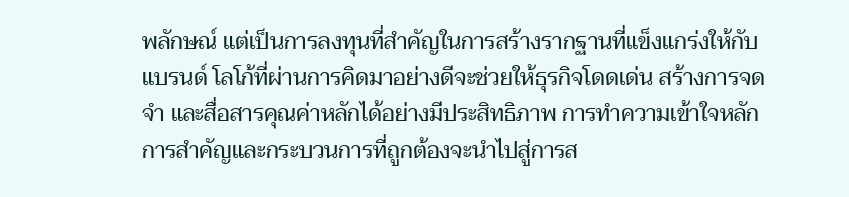พลักษณ์ แต่เป็นการลงทุนที่สำคัญในการสร้างรากฐานที่แข็งแกร่งให้กับแบรนด์ โลโก้ที่ผ่านการคิดมาอย่างดีจะช่วยให้ธุรกิจโดดเด่น สร้างการจดจำ และสื่อสารคุณค่าหลักได้อย่างมีประสิทธิภาพ การทำความเข้าใจหลักการสำคัญและกระบวนการที่ถูกต้องจะนำไปสู่การส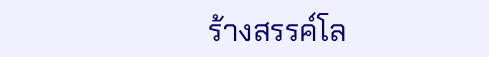ร้างสรรค์โล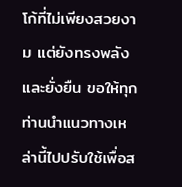โก้ที่ไม่เพียงสวยงาม แต่ยังทรงพลังและยั่งยืน ขอให้ทุกท่านนำแนวทางเหล่านี้ไปปรับใช้เพื่อส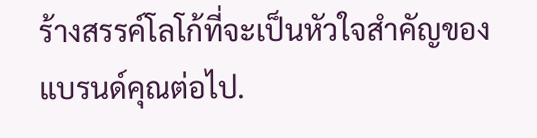ร้างสรรค์โลโก้ที่จะเป็นหัวใจสำคัญของแบรนด์คุณต่อไป.